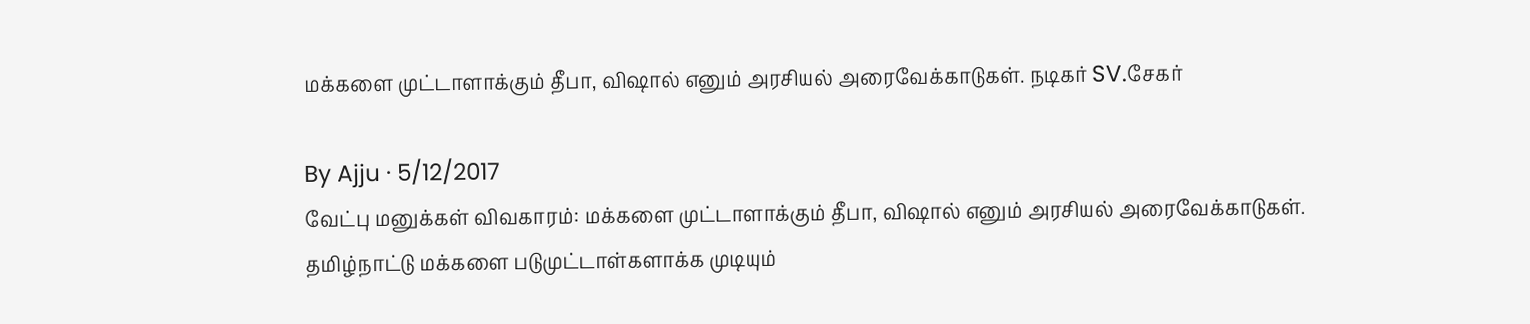மக்களை முட்டாளாக்கும் தீபா, விஷால் எனும் அரசியல் அரைவேக்காடுகள். நடிகர் SV.சேகர்

By Ajju · 5/12/2017
வேட்பு மனுக்கள் விவகாரம்: மக்களை முட்டாளாக்கும் தீபா, விஷால் எனும் அரசியல் அரைவேக்காடுகள். தமிழ்நாட்டு மக்களை படுமுட்டாள்களாக்க முடியும்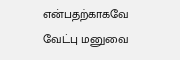என்பதற்காகவே வேட்பு மனுவை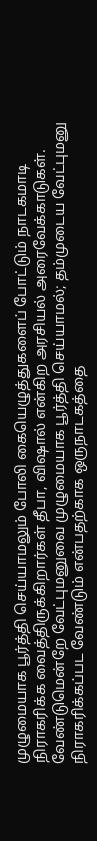முழுமையாக பூர்த்தி செய்யாமலும் போலி கையெழுத்துகளைப் போட்டும் நாடகமாடி நிராகரிக்க வைத்திருக்கிறார்கள் தீபா, விஷால் என்கிற அரசியல் அரைவேக்காடுகள். வேண்டுமென்றே வேட்புமனுவை முழுமையாக பூர்த்தி செய்யாமல்; தம்முடைய வேட்புமனு நிராகரிக்கப்பட வேண்டும் என்பதற்காக ஒருநாடகத்தை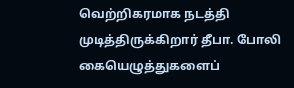வெற்றிகரமாக நடத்தி முடித்திருக்கிறார் தீபா. போலி கையெழுத்துகளைப்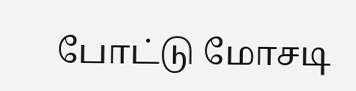போட்டு மோசடி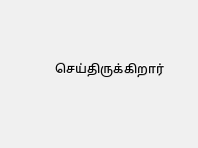செய்திருக்கிறார்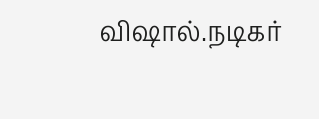விஷால்.நடிகர்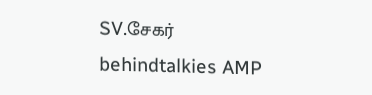SV.சேகர்
behindtalkies AMP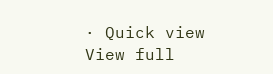· Quick view
View full